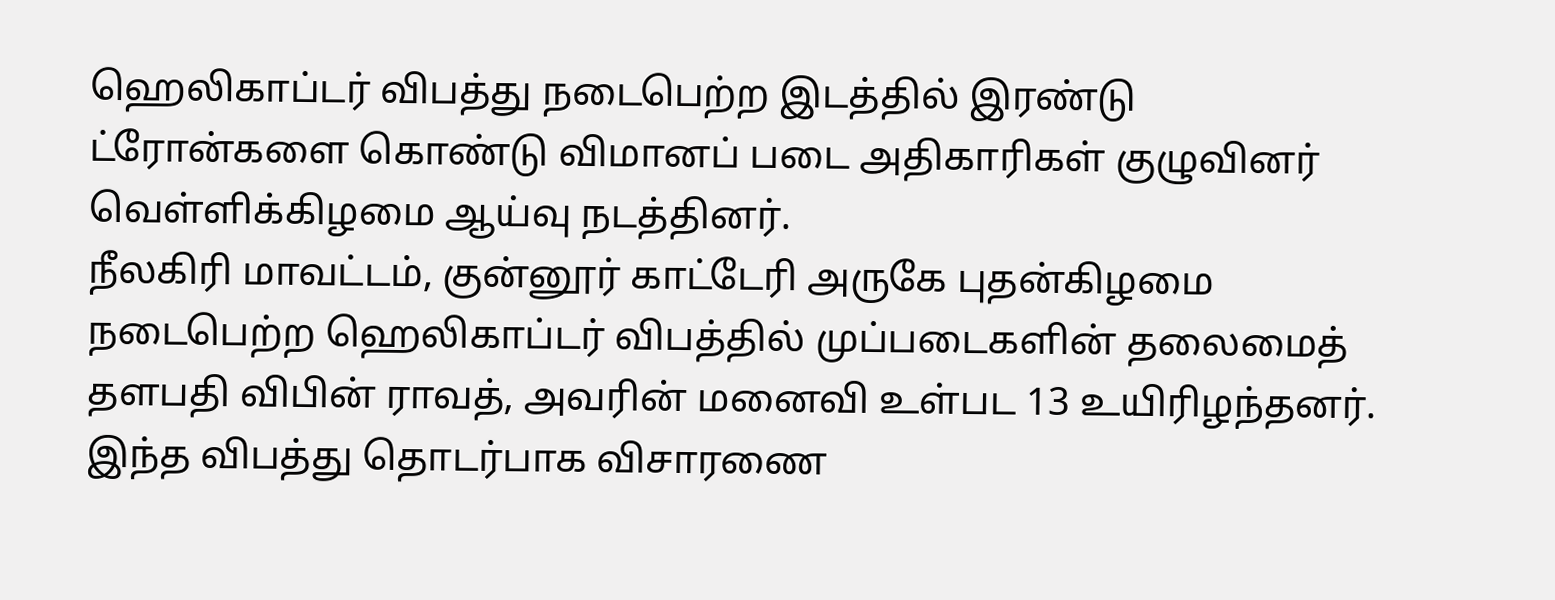ஹெலிகாப்டர் விபத்து நடைபெற்ற இடத்தில் இரண்டு ட்ரோன்களை கொண்டு விமானப் படை அதிகாரிகள் குழுவினர் வெள்ளிக்கிழமை ஆய்வு நடத்தினர்.
நீலகிரி மாவட்டம், குன்னூர் காட்டேரி அருகே புதன்கிழமை நடைபெற்ற ஹெலிகாப்டர் விபத்தில் முப்படைகளின் தலைமைத் தளபதி விபின் ராவத், அவரின் மனைவி உள்பட 13 உயிரிழந்தனர்.
இந்த விபத்து தொடர்பாக விசாரணை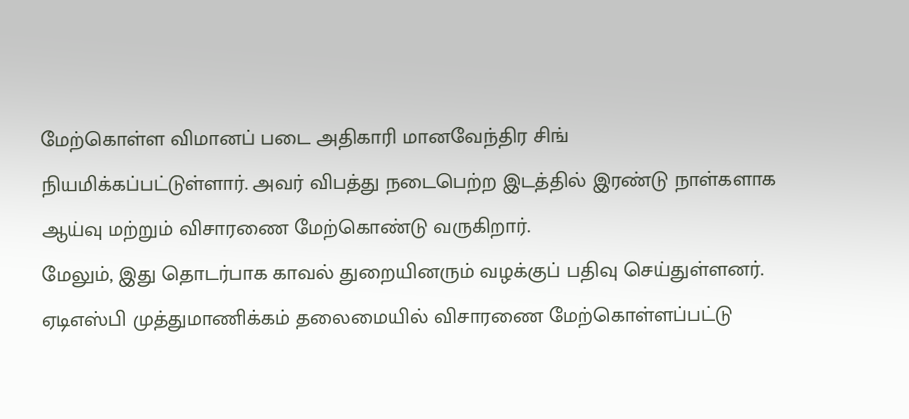மேற்கொள்ள விமானப் படை அதிகாரி மானவேந்திர சிங் நியமிக்கப்பட்டுள்ளார். அவர் விபத்து நடைபெற்ற இடத்தில் இரண்டு நாள்களாக ஆய்வு மற்றும் விசாரணை மேற்கொண்டு வருகிறார்.
மேலும், இது தொடர்பாக காவல் துறையினரும் வழக்குப் பதிவு செய்துள்ளனர். ஏடிஎஸ்பி முத்துமாணிக்கம் தலைமையில் விசாரணை மேற்கொள்ளப்பட்டு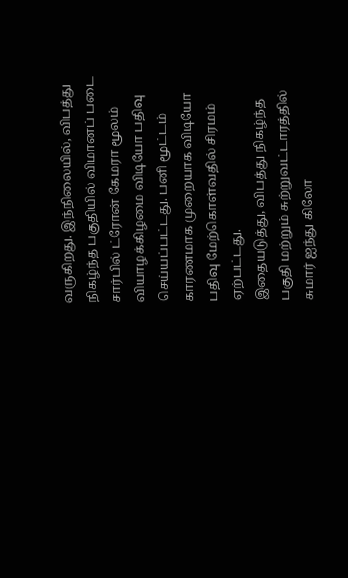வருகிறது. இந்நிலையில், விபத்து நிகழ்ந்த பகுதியில் விமானப் படை சார்பில் ட்ரோன் கேமரா மூலம் வியாழக்கிழமை விடியோ பதிவு செய்யப்பட்டது. பனி மூட்டம் காரணமாக முறையாக விடியோ பதிவு மேற்கொள்வதில் சிரமம் ஏற்பட்டது.
இதையடுத்து, விபத்து நிகழ்ந்த பகுதி மற்றும் சுற்றுவட்டாரத்தில் சுமார் ஐந்து கிலோ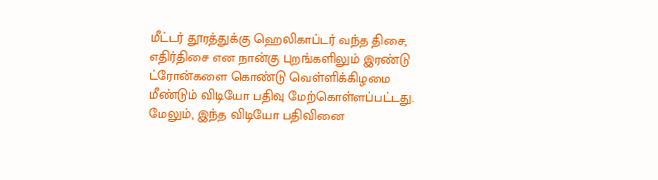மீட்டர் தூரத்துக்கு ஹெலிகாப்டர் வந்த திசை, எதிர்திசை என நான்கு புறங்களிலும் இரண்டு ட்ரோன்களை கொண்டு வெள்ளிக்கிழமை மீண்டும் விடியோ பதிவு மேற்கொள்ளப்பட்டது.
மேலும், இந்த விடியோ பதிவினை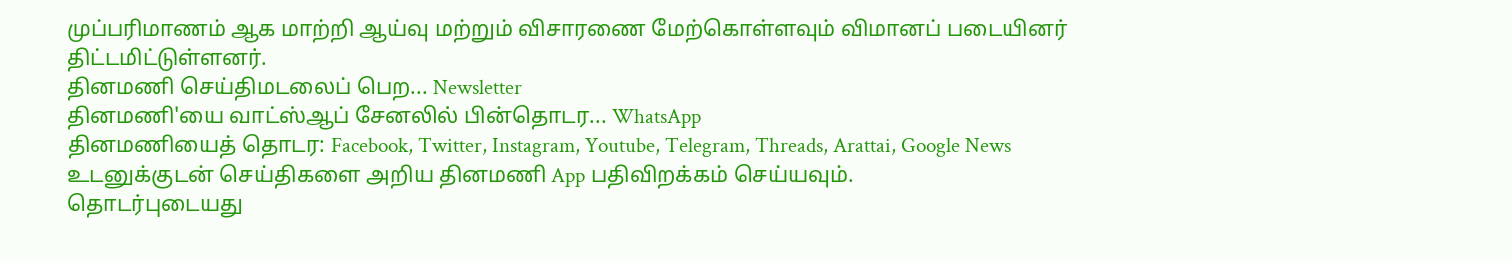முப்பரிமாணம் ஆக மாற்றி ஆய்வு மற்றும் விசாரணை மேற்கொள்ளவும் விமானப் படையினர் திட்டமிட்டுள்ளனர்.
தினமணி செய்திமடலைப் பெற... Newsletter
தினமணி'யை வாட்ஸ்ஆப் சேனலில் பின்தொடர... WhatsApp
தினமணியைத் தொடர: Facebook, Twitter, Instagram, Youtube, Telegram, Threads, Arattai, Google News
உடனுக்குடன் செய்திகளை அறிய தினமணி App பதிவிறக்கம் செய்யவும்.
தொடர்புடையது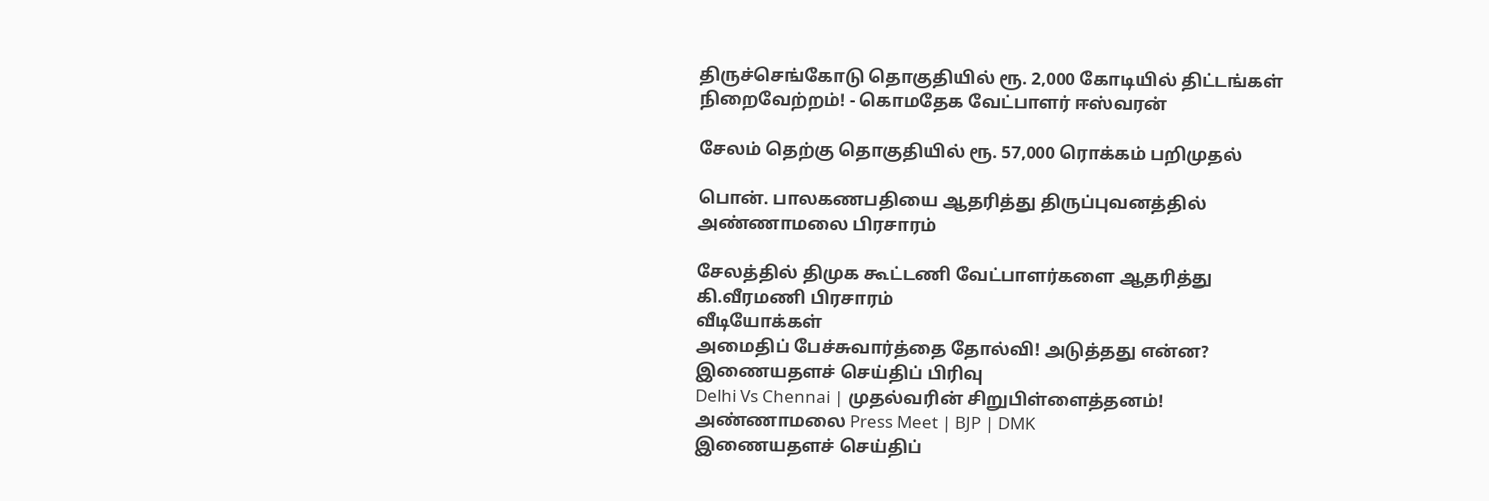திருச்செங்கோடு தொகுதியில் ரூ. 2,000 கோடியில் திட்டங்கள் நிறைவேற்றம்! - கொமதேக வேட்பாளர் ஈஸ்வரன்

சேலம் தெற்கு தொகுதியில் ரூ. 57,000 ரொக்கம் பறிமுதல்

பொன். பாலகணபதியை ஆதரித்து திருப்புவனத்தில் அண்ணாமலை பிரசாரம்

சேலத்தில் திமுக கூட்டணி வேட்பாளர்களை ஆதரித்து கி.வீரமணி பிரசாரம்
வீடியோக்கள்
அமைதிப் பேச்சுவார்த்தை தோல்வி! அடுத்தது என்ன?
இணையதளச் செய்திப் பிரிவு
Delhi Vs Chennai | முதல்வரின் சிறுபிள்ளைத்தனம்! அண்ணாமலை Press Meet | BJP | DMK
இணையதளச் செய்திப்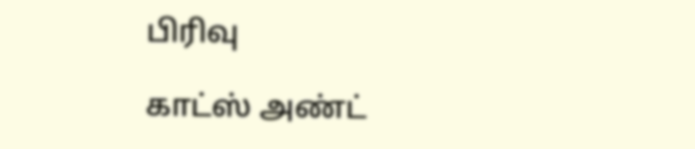பிரிவு

காட்ஸ் அண்ட்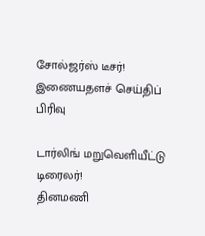சோல்ஜர்ஸ் டீசர்!
இணையதளச் செய்திப் பிரிவு

டார்லிங் மறுவெளியீட்டு டிரைலர்!
தினமணி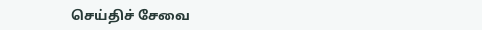செய்திச் சேவை